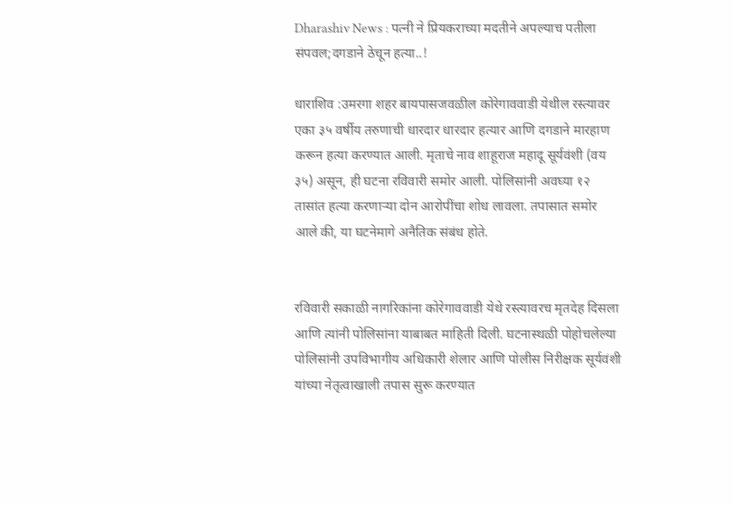Dharashiv News : पत्नी ने प्रियकराच्या मदतीने अपल्याच पतीला संपवल;दगडाने ठेचून हत्या..!

धाराशिव :उमरगा शहर बायपासजवळील कोरेगाववाडी येथील रस्त्यावर एका ३५ वर्षीय तरुणाची धारदार धारदार हत्यार आणि दगडाने मारहाण करून हत्या करण्यात आली. मृताचे नाव शाहूराज महादू सूर्यवंशी (वय ३५) असून, ही घटना रविवारी समोर आली. पोलिसांनी अवघ्या १२ तासांत हत्या करणाऱ्या दोन आरोपींचा शोध लावला. तपासात समोर आले की, या घटनेमागे अनैतिक संबंध होते.


रविवारी सकाळी नागरिकांना कोरेगाववाडी येथे रस्त्यावरच मृतदेह दिसला आणि त्यांनी पोलिसांना याबाबत माहिती दिली. घटनास्थळी पोहोचलेल्या पोलिसांनी उपविभागीय अधिकारी शेलार आणि पोलीस निरीक्षक सूर्यवंशी यांच्या नेतृत्वाखाली तपास सुरू करण्यात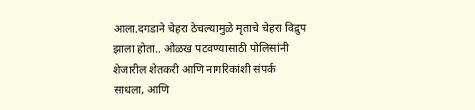आला.दगडाने चेहरा ठेचल्यामुळे मृताचे चेहरा विद्रुप झाला होता.. ओळख पटवण्यासाठी पोलिसांनी शेजारील शेतकरी आणि नागरिकांशी संपर्क साधला, आणि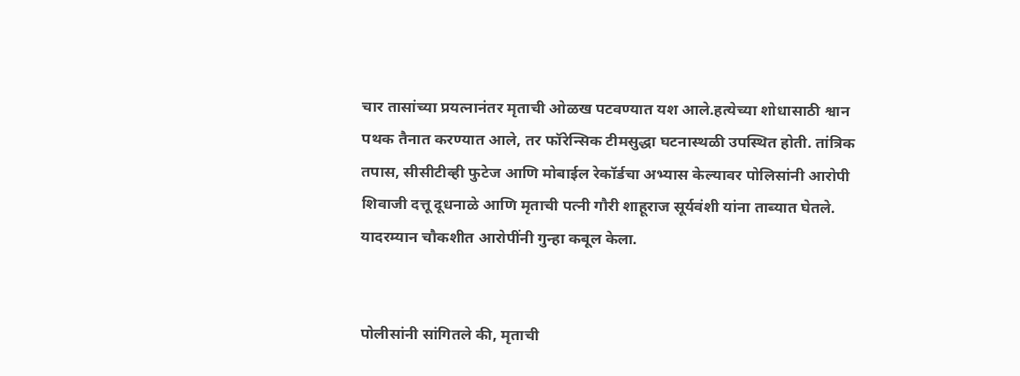चार तासांच्या प्रयत्नानंतर मृताची ओळख पटवण्यात यश आले.हत्येच्या शोधासाठी श्वान पथक तैनात करण्यात आले, तर फॉरेन्सिक टीमसुद्धा घटनास्थळी उपस्थित होती. तांत्रिक तपास, सीसीटीव्ही फुटेज आणि मोबाईल रेकॉर्डचा अभ्यास केल्यावर पोलिसांनी आरोपी शिवाजी दत्तू दूधनाळे आणि मृताची पत्नी गौरी शाहूराज सूर्यवंशी यांना ताब्यात घेतले. यादरम्यान चौकशीत आरोपींनी गुन्हा कबूल केला.


पोलीसांनी सांगितले की, मृताची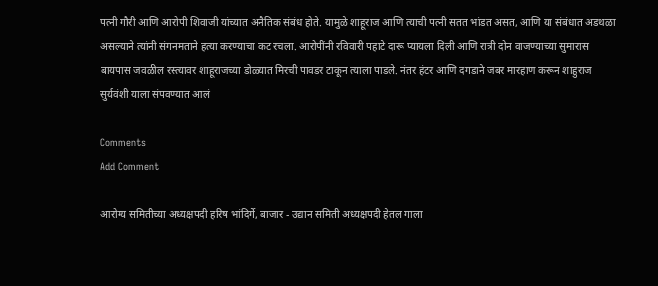पत्नी गौरी आणि आरोपी शिवाजी यांच्यात अनैतिक संबंध होते. यामुळे शाहूराज आणि त्याची पत्नी सतत भांडत असत, आणि या संबंधात अडथळा असल्याने त्यांनी संगनमताने हत्या करण्याचा कट रचला. आरोपींनी रविवारी पहाटे दारू प्यायला दिली आणि रात्री दोन वाजण्याच्या सुमारास बायपास जवळील रस्त्यावर शाहूराजच्या डोळ्यात मिरची पावडर टाकून त्याला पाडले. नंतर हंटर आणि दगडाने जबर मारहाण करून शाहुराज सुर्यवंशी याला संपवण्यात आलं

Comments
Add Comment

आरोग्य समितीच्या अध्यक्षपदी हरिष भांदिर्गे, बाजार - उद्यान समिती अध्यक्षपदी हेतल गाला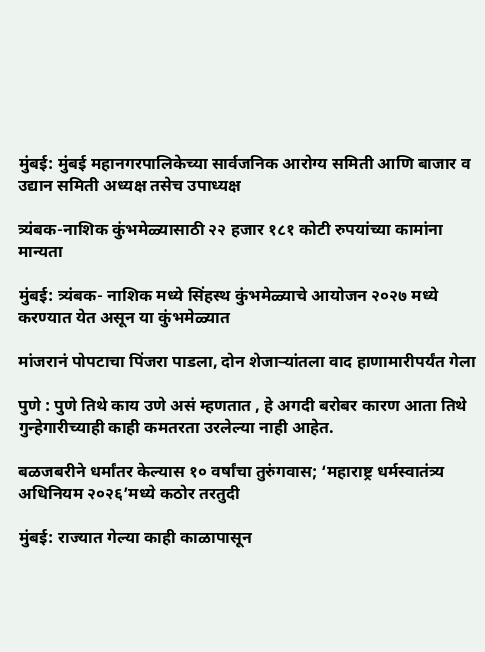मुंबई: मुंबई महानगरपालिकेच्या सार्वजनिक आरोग्य समिती आणि बाजार व उद्यान समिती अध्यक्ष तसेच उपाध्यक्ष

त्र्यंबक-नाशिक कुंभमेळ्यासाठी २२ हजार १८१ कोटी रुपयांच्या कामांना मान्यता

मुंबई: त्र्यंबक- नाशिक मध्ये सिंहस्थ कुंभमेळ्याचे आयोजन २०२७ मध्ये करण्यात येत असून या कुंभमेळ्यात

मांजरानं पोपटाचा पिंजरा पाडला, दोन शेजाऱ्यांतला वाद हाणामारीपर्यंत गेला

पुणे : पुणे तिथे काय उणे असं म्हणतात , हे अगदी बरोबर कारण आता तिथे गुन्हेगारीच्याही काही कमतरता उरलेल्या नाही आहेत.

बळजबरीने धर्मांतर केल्यास १० वर्षांचा तुरुंगवास; ‘महाराष्ट्र धर्मस्वातंत्र्य अधिनियम २०२६’मध्ये कठोर तरतुदी

मुंबई: राज्यात गेल्या काही काळापासून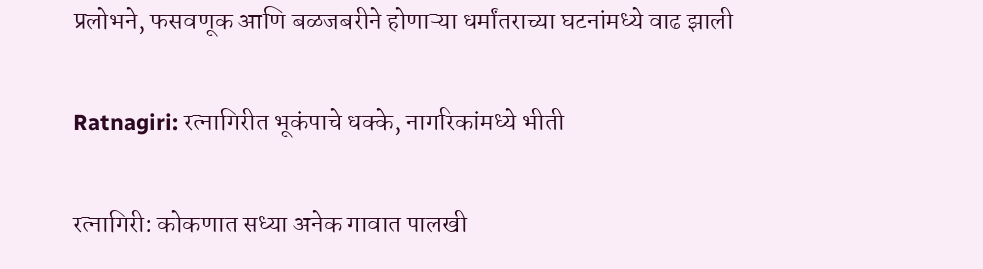प्रलोभने, फसवणूक आणि बळजबरीने होणाऱ्या धर्मांतराच्या घटनांमध्ये वाढ झाली

Ratnagiri: रत्नागिरीत भूकंपाचे धक्के, नागरिकांमध्ये भीती

रत्नागिरी: कोकणात सध्या अनेक गावात पालखी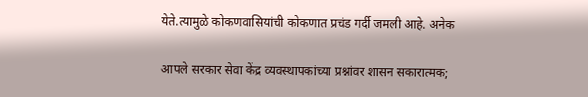येते.त्यामुळे कोकणवासियांची कोकणात प्रचंड गर्दी जमली आहे. अनेक

आपले सरकार सेवा केंद्र व्यवस्थापकांच्या प्रश्नांवर शासन सकारात्मक;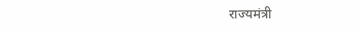राज्यमंत्री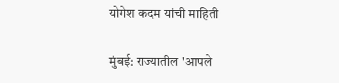योगेश कदम यांची माहिती

मुंबई: राज्यातील 'आपले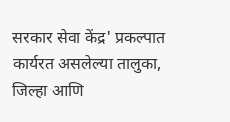सरकार सेवा केंद्र' प्रकल्पात कार्यरत असलेल्या तालुका, जिल्हा आणि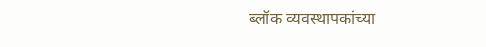ब्लॉक व्यवस्थापकांच्या